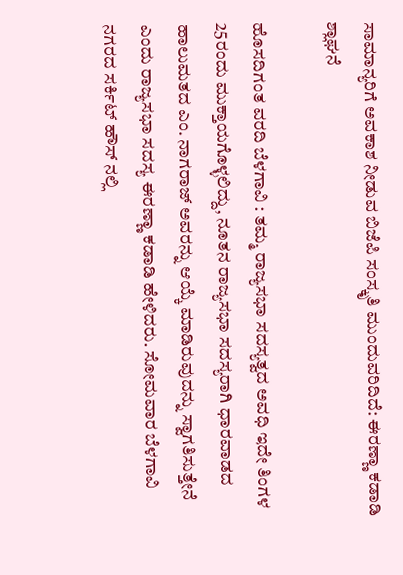ಸಾಮಾನ್ಯರಿಗೆ ಅವಕಾಶ ನೀಡುವ ಬಿಜೆಪಿ ಸಂಸ್ಕೃತಿ ಮುಂದುವರಿದಿದೆ: ಈರಣ್ಣಾ ಕಡಾಡಿ ಶ್ಲಾಘನೆ

ಹೊಸದಿಗಂತ ವರದಿ ಬೆಳಗಾವಿ : ತಮ್ಮ ರಾಜ್ಯಸಭಾ ಸದಸ್ಯತ್ವದ ಅವಧಿ ಇದೇ ತಿಂಗಳ 25ರಂದು ಮುಕ್ತಾಯಗೊಳ್ಳಲಿದ್ದು, ನೂತನ ರಾಜ್ಯಸಭಾ ಸದಸ್ಯರಾಗಿ ಧಾರವಾಡದ ಹಾಲುಮತದ ಎಂ. ನಾಗರಾಜ್ ಅವರನ್ನು ಆಯ್ಕೆ ಮಾಡಿರುವುದನ್ನು ಸ್ವಾಗತಿಸುತ್ತೇನೆ ಎಂದು ರಾಜ್ಯಸಭಾ ಸದಸ್ಯ ಈರಣ್ಣಾ ಕಡಾಡಿ ಹೇಳಿದರು. ಸೋಮವಾರ ಬೆಳಗಾವಿ ನಗರದ ಸರ್ಕಿಟ್ ಹೌಸ್ ನಲ್ಲಿ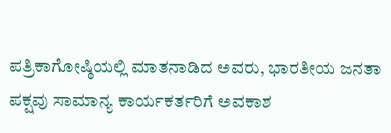ಪತ್ರಿಕಾಗೋಷ್ಠಿಯಲ್ಲಿ ಮಾತನಾಡಿದ ಅವರು, ಭಾರತೀಯ ಜನತಾ ಪಕ್ಷವು ಸಾಮಾನ್ಯ ಕಾರ್ಯಕರ್ತರಿಗೆ ಅವಕಾಶ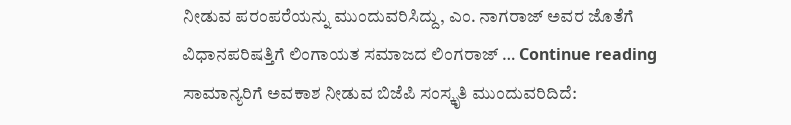ನೀಡುವ ಪರಂಪರೆಯನ್ನು ಮುಂದುವರಿಸಿದ್ದು, ಎಂ. ನಾಗರಾಜ್ ಅವರ ಜೊತೆಗೆ ವಿಧಾನಪರಿಷತ್ತಿಗೆ ಲಿಂಗಾಯತ ಸಮಾಜದ ಲಿಂಗರಾಜ್ … Continue reading ಸಾಮಾನ್ಯರಿಗೆ ಅವಕಾಶ ನೀಡುವ ಬಿಜೆಪಿ ಸಂಸ್ಕೃತಿ ಮುಂದುವರಿದಿದೆ: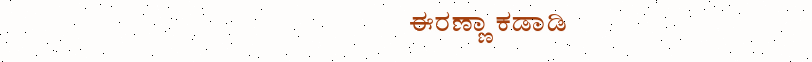ಈರಣ್ಣಾ ಕಡಾಡಿ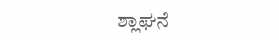ಶ್ಲಾಘನೆ